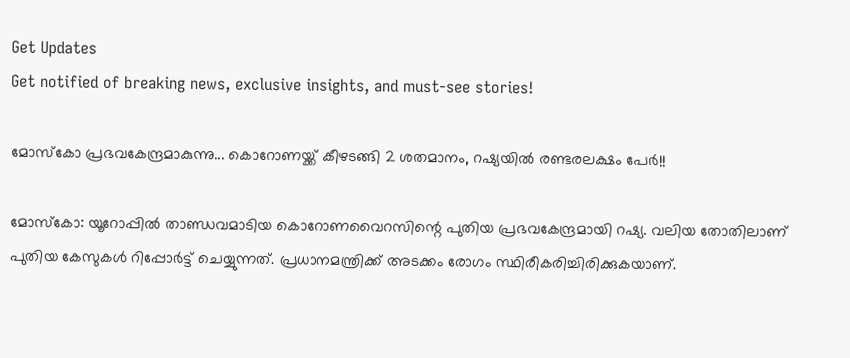Get Updates
Get notified of breaking news, exclusive insights, and must-see stories!

മോസ്‌കോ പ്രഭവകേന്ദ്രമാകുന്നു... കൊറോണയ്ക്ക് കീഴടങ്ങി 2 ശതമാനം, റഷ്യയില്‍ രണ്ടരലക്ഷം പേര്‍!!

മോസ്‌കോ: യൂറോപ്പില്‍ താണ്ഡവമാടിയ കൊറോണവൈറസിന്റെ പുതിയ പ്രഭവകേന്ദ്രമായി റഷ്യ. വലിയ തോതിലാണ് പുതിയ കേസുകള്‍ റിപ്പോര്‍ട്ട് ചെയ്യുന്നത്. പ്രധാനമന്ത്രിക്ക് അടക്കം രോഗം സ്ഥിരീകരിച്ചിരിക്കുകയാണ്.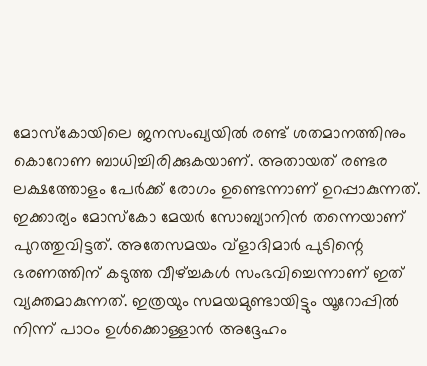മോസ്‌കോയിലെ ജനസംഖ്യയില്‍ രണ്ട് ശതമാനത്തിനും കൊറോണ ബാധിച്ചിരിക്കുകയാണ്. അതായത് രണ്ടര ലക്ഷത്തോളം പേര്‍ക്ക് രോഗം ഉണ്ടെന്നാണ് ഉറപ്പാകുന്നത്. ഇക്കാര്യം മോസ്‌കോ മേയര്‍ സോബ്യാനിന്‍ തന്നെയാണ് പുറത്തുവിട്ടത്. അതേസമയം വ്‌ളാദിമാര്‍ പുടിന്റെ ഭരണത്തിന് കടുത്ത വീഴ്ച്ചകള്‍ സംഭവിച്ചെന്നാണ് ഇത് വ്യക്തമാകുന്നത്. ഇത്രയും സമയമുണ്ടായിട്ടും യൂറോപ്പില്‍ നിന്ന് പാഠം ഉള്‍ക്കൊള്ളാന്‍ അദ്ദേഹം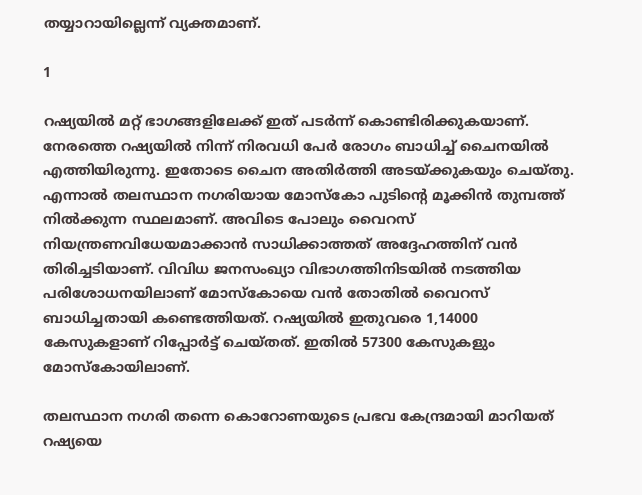തയ്യാറായില്ലെന്ന് വ്യക്തമാണ്.

1

റഷ്യയില്‍ മറ്റ് ഭാഗങ്ങളിലേക്ക് ഇത് പടര്‍ന്ന് കൊണ്ടിരിക്കുകയാണ്. നേരത്തെ റഷ്യയില്‍ നിന്ന് നിരവധി പേര്‍ രോഗം ബാധിച്ച് ചൈനയില്‍ എത്തിയിരുന്നു. ഇതോടെ ചൈന അതിര്‍ത്തി അടയ്ക്കുകയും ചെയ്തു. എന്നാല്‍ തലസ്ഥാന നഗരിയായ മോസ്‌കോ പുടിന്റെ മൂക്കിന്‍ തുമ്പത്ത് നില്‍ക്കുന്ന സ്ഥലമാണ്. അവിടെ പോലും വൈറസ് നിയന്ത്രണവിധേയമാക്കാന്‍ സാധിക്കാത്തത് അദ്ദേഹത്തിന് വന്‍ തിരിച്ചടിയാണ്. വിവിധ ജനസംഖ്യാ വിഭാഗത്തിനിടയില്‍ നടത്തിയ പരിശോധനയിലാണ് മോസ്‌കോയെ വന്‍ തോതില്‍ വൈറസ് ബാധിച്ചതായി കണ്ടെത്തിയത്. റഷ്യയില്‍ ഇതുവരെ 1,14000 കേസുകളാണ് റിപ്പോര്‍ട്ട് ചെയ്തത്. ഇതില്‍ 57300 കേസുകളും മോസ്‌കോയിലാണ്.

തലസ്ഥാന നഗരി തന്നെ കൊറോണയുടെ പ്രഭവ കേന്ദ്രമായി മാറിയത് റഷ്യയെ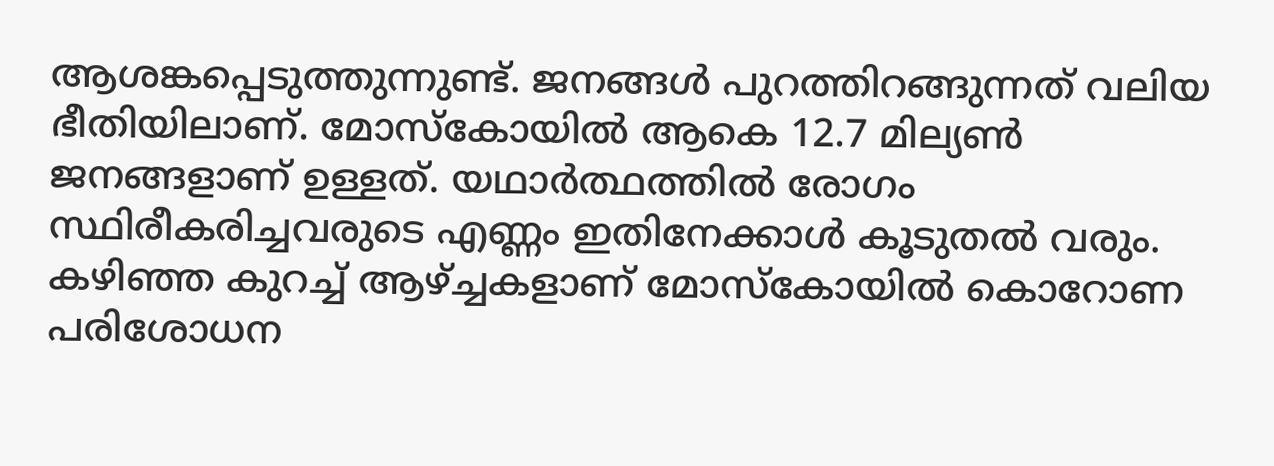ആശങ്കപ്പെടുത്തുന്നുണ്ട്. ജനങ്ങള്‍ പുറത്തിറങ്ങുന്നത് വലിയ ഭീതിയിലാണ്. മോസ്‌കോയില്‍ ആകെ 12.7 മില്യണ്‍ ജനങ്ങളാണ് ഉള്ളത്. യഥാര്‍ത്ഥത്തില്‍ രോഗം സ്ഥിരീകരിച്ചവരുടെ എണ്ണം ഇതിനേക്കാള്‍ കൂടുതല്‍ വരും. കഴിഞ്ഞ കുറച്ച് ആഴ്ച്ചകളാണ് മോസ്‌കോയില്‍ കൊറോണ പരിശോധന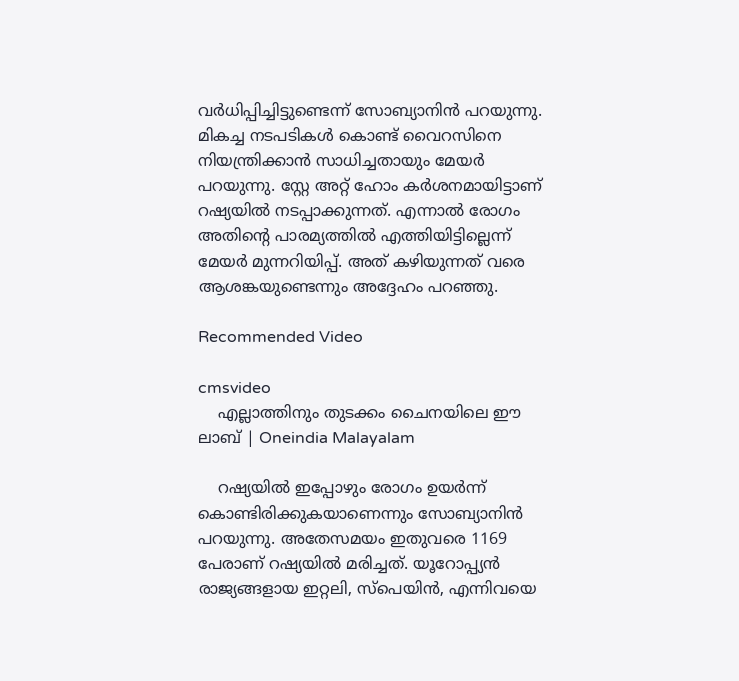വര്‍ധിപ്പിച്ചിട്ടുണ്ടെന്ന് സോബ്യാനിന്‍ പറയുന്നു. മികച്ച നടപടികള്‍ കൊണ്ട് വൈറസിനെ നിയന്ത്രിക്കാന്‍ സാധിച്ചതായും മേയര്‍ പറയുന്നു. സ്റ്റേ അറ്റ് ഹോം കര്‍ശനമായിട്ടാണ് റഷ്യയില്‍ നടപ്പാക്കുന്നത്. എന്നാല്‍ രോഗം അതിന്റെ പാരമ്യത്തില്‍ എത്തിയിട്ടില്ലെന്ന് മേയര്‍ മുന്നറിയിപ്പ്. അത് കഴിയുന്നത് വരെ ആശങ്കയുണ്ടെന്നും അദ്ദേഹം പറഞ്ഞു.

Recommended Video

cmsvideo
    എല്ലാത്തിനും തുടക്കം ചൈനയിലെ ഈ ലാബ് | Oneindia Malayalam

    റഷ്യയില്‍ ഇപ്പോഴും രോഗം ഉയര്‍ന്ന് കൊണ്ടിരിക്കുകയാണെന്നും സോബ്യാനിന്‍ പറയുന്നു. അതേസമയം ഇതുവരെ 1169 പേരാണ് റഷ്യയില്‍ മരിച്ചത്. യൂറോപ്പ്യന്‍ രാജ്യങ്ങളായ ഇറ്റലി, സ്‌പെയിന്‍, എന്നിവയെ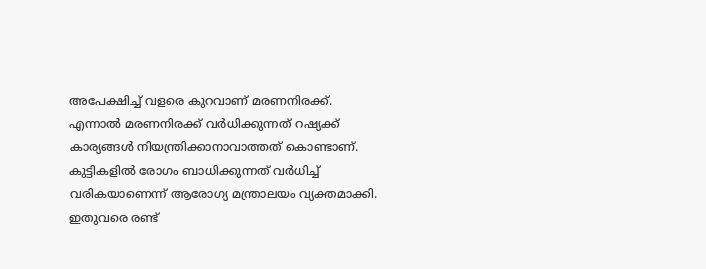അപേക്ഷിച്ച് വളരെ കുറവാണ് മരണനിരക്ക്. എന്നാല്‍ മരണനിരക്ക് വര്‍ധിക്കുന്നത് റഷ്യക്ക് കാര്യങ്ങള്‍ നിയന്ത്രിക്കാനാവാത്തത് കൊണ്ടാണ്. കുട്ടികളില്‍ രോഗം ബാധിക്കുന്നത് വര്‍ധിച്ച് വരികയാണെന്ന് ആരോഗ്യ മന്ത്രാലയം വ്യക്തമാക്കി. ഇതുവരെ രണ്ട്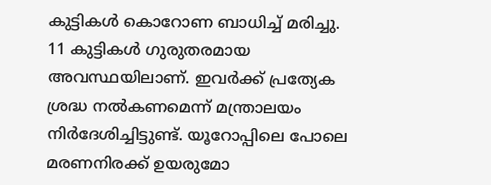കുട്ടികള്‍ കൊറോണ ബാധിച്ച് മരിച്ചു. 11 കുട്ടികള്‍ ഗുരുതരമായ അവസ്ഥയിലാണ്. ഇവര്‍ക്ക് പ്രത്യേക ശ്രദ്ധ നല്‍കണമെന്ന് മന്ത്രാലയം നിര്‍ദേശിച്ചിട്ടുണ്ട്. യൂറോപ്പിലെ പോലെ മരണനിരക്ക് ഉയരുമോ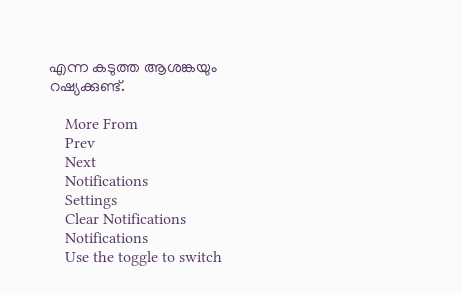എന്ന കടുത്ത ആശങ്കയും റഷ്യക്കുണ്ട്.

    More From
    Prev
    Next
    Notifications
    Settings
    Clear Notifications
    Notifications
    Use the toggle to switch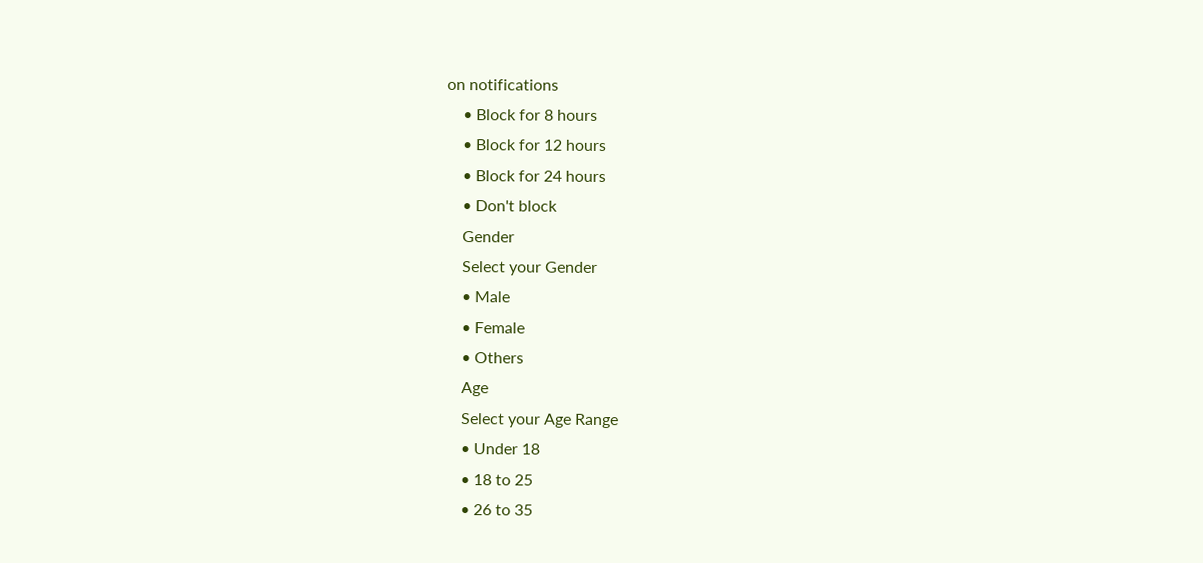on notifications
    • Block for 8 hours
    • Block for 12 hours
    • Block for 24 hours
    • Don't block
    Gender
    Select your Gender
    • Male
    • Female
    • Others
    Age
    Select your Age Range
    • Under 18
    • 18 to 25
    • 26 to 35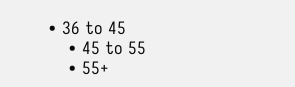• 36 to 45
    • 45 to 55
    • 55+